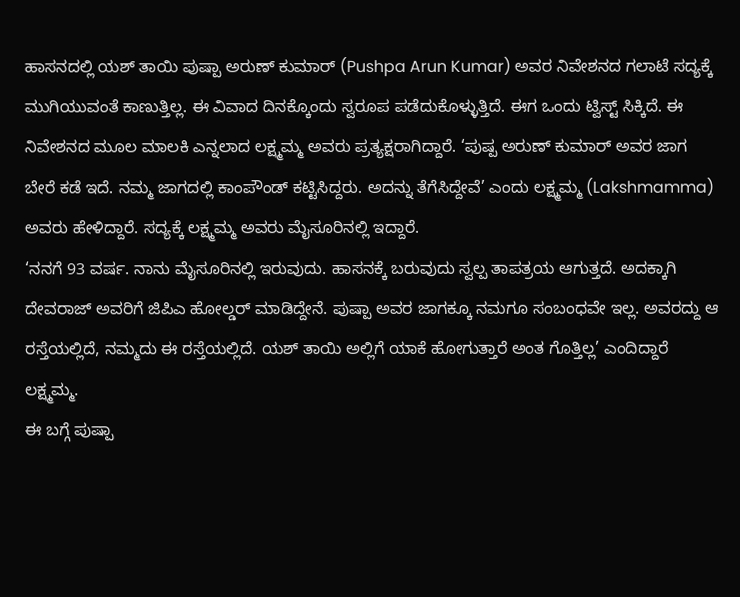ಹಾಸನದಲ್ಲಿ ಯಶ್ ತಾಯಿ ಪುಷ್ಪಾ ಅರುಣ್ ಕುಮಾರ್ (Pushpa Arun Kumar) ಅವರ ನಿವೇಶನದ ಗಲಾಟೆ ಸದ್ಯಕ್ಕೆ ಮುಗಿಯುವಂತೆ ಕಾಣುತ್ತಿಲ್ಲ. ಈ ವಿವಾದ ದಿನಕ್ಕೊಂದು ಸ್ವರೂಪ ಪಡೆದುಕೊಳ್ಳುತ್ತಿದೆ. ಈಗ ಒಂದು ಟ್ವಿಸ್ಟ್ ಸಿಕ್ಕಿದೆ. ಈ ನಿವೇಶನದ ಮೂಲ ಮಾಲಕಿ ಎನ್ನಲಾದ ಲಕ್ಷ್ಮಮ್ಮ ಅವರು ಪ್ರತ್ಯಕ್ಷರಾಗಿದ್ದಾರೆ. ‘ಪುಷ್ಪ ಅರುಣ್ ಕುಮಾರ್ ಅವರ ಜಾಗ ಬೇರೆ ಕಡೆ ಇದೆ. ನಮ್ಮ ಜಾಗದಲ್ಲಿ ಕಾಂಪೌಂಡ್ ಕಟ್ಟಿಸಿದ್ದರು. ಅದನ್ನು ತೆಗೆಸಿದ್ದೇವೆ’ ಎಂದು ಲಕ್ಷ್ಮಮ್ಮ (Lakshmamma) ಅವರು ಹೇಳಿದ್ದಾರೆ. ಸದ್ಯಕ್ಕೆ ಲಕ್ಷ್ಮಮ್ಮ ಅವರು ಮೈಸೂರಿನಲ್ಲಿ ಇದ್ದಾರೆ.
‘ನನಗೆ 93 ವರ್ಷ. ನಾನು ಮೈಸೂರಿನಲ್ಲಿ ಇರುವುದು. ಹಾಸನಕ್ಕೆ ಬರುವುದು ಸ್ವಲ್ಪ ತಾಪತ್ರಯ ಆಗುತ್ತದೆ. ಅದಕ್ಕಾಗಿ ದೇವರಾಜ್ ಅವರಿಗೆ ಜಿಪಿಎ ಹೋಲ್ಡರ್ ಮಾಡಿದ್ದೇನೆ. ಪುಷ್ಪಾ ಅವರ ಜಾಗಕ್ಕೂ ನಮಗೂ ಸಂಬಂಧವೇ ಇಲ್ಲ. ಅವರದ್ದು ಆ ರಸ್ತೆಯಲ್ಲಿದೆ, ನಮ್ಮದು ಈ ರಸ್ತೆಯಲ್ಲಿದೆ. ಯಶ್ ತಾಯಿ ಅಲ್ಲಿಗೆ ಯಾಕೆ ಹೋಗುತ್ತಾರೆ ಅಂತ ಗೊತ್ತಿಲ್ಲ’ ಎಂದಿದ್ದಾರೆ ಲಕ್ಷ್ಮಮ್ಮ.
ಈ ಬಗ್ಗೆ ಪುಷ್ಪಾ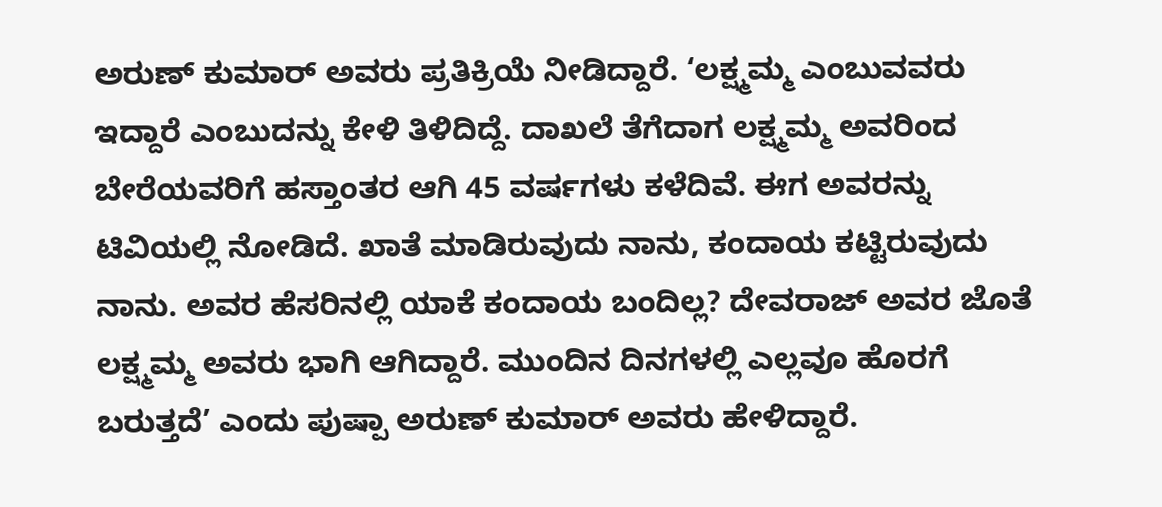ಅರುಣ್ ಕುಮಾರ್ ಅವರು ಪ್ರತಿಕ್ರಿಯೆ ನೀಡಿದ್ದಾರೆ. ‘ಲಕ್ಷ್ಮಮ್ಮ ಎಂಬುವವರು ಇದ್ದಾರೆ ಎಂಬುದನ್ನು ಕೇಳಿ ತಿಳಿದಿದ್ದೆ. ದಾಖಲೆ ತೆಗೆದಾಗ ಲಕ್ಷ್ಮಮ್ಮ ಅವರಿಂದ ಬೇರೆಯವರಿಗೆ ಹಸ್ತಾಂತರ ಆಗಿ 45 ವರ್ಷಗಳು ಕಳೆದಿವೆ. ಈಗ ಅವರನ್ನು ಟಿವಿಯಲ್ಲಿ ನೋಡಿದೆ. ಖಾತೆ ಮಾಡಿರುವುದು ನಾನು, ಕಂದಾಯ ಕಟ್ಟಿರುವುದು ನಾನು. ಅವರ ಹೆಸರಿನಲ್ಲಿ ಯಾಕೆ ಕಂದಾಯ ಬಂದಿಲ್ಲ? ದೇವರಾಜ್ ಅವರ ಜೊತೆ ಲಕ್ಷ್ಮಮ್ಮ ಅವರು ಭಾಗಿ ಆಗಿದ್ದಾರೆ. ಮುಂದಿನ ದಿನಗಳಲ್ಲಿ ಎಲ್ಲವೂ ಹೊರಗೆ ಬರುತ್ತದೆ’ ಎಂದು ಪುಷ್ಪಾ ಅರುಣ್ ಕುಮಾರ್ ಅವರು ಹೇಳಿದ್ದಾರೆ.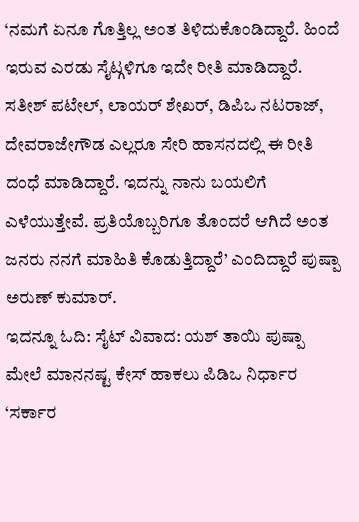‘ನಮಗೆ ಏನೂ ಗೊತ್ತಿಲ್ಲ ಅಂತ ತಿಳಿದುಕೊಂಡಿದ್ದಾರೆ. ಹಿಂದೆ ಇರುವ ಎರಡು ಸೈಟ್ಗಳಿಗೂ ಇದೇ ರೀತಿ ಮಾಡಿದ್ದಾರೆ. ಸತೀಶ್ ಪಟೇಲ್, ಲಾಯರ್ ಶೇಖರ್, ಡಿಪಿಒ ನಟರಾಜ್, ದೇವರಾಜೇಗೌಡ ಎಲ್ಲರೂ ಸೇರಿ ಹಾಸನದಲ್ಲಿ ಈ ರೀತಿ ದಂಧೆ ಮಾಡಿದ್ದಾರೆ. ಇದನ್ನು ನಾನು ಬಯಲಿಗೆ ಎಳೆಯುತ್ತೇವೆ. ಪ್ರತಿಯೊಬ್ಬರಿಗೂ ತೊಂದರೆ ಆಗಿದೆ ಅಂತ ಜನರು ನನಗೆ ಮಾಹಿತಿ ಕೊಡುತ್ತಿದ್ದಾರೆ’ ಎಂದಿದ್ದಾರೆ ಪುಷ್ಪಾ ಅರುಣ್ ಕುಮಾರ್.
ಇದನ್ನೂ ಓದಿ: ಸೈಟ್ ವಿವಾದ: ಯಶ್ ತಾಯಿ ಪುಷ್ಪಾ ಮೇಲೆ ಮಾನನಷ್ಟ ಕೇಸ್ ಹಾಕಲು ಪಿಡಿಒ ನಿರ್ಧಾರ
‘ಸರ್ಕಾರ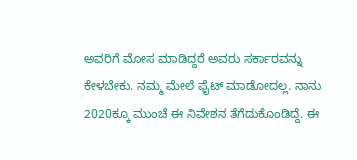ಅವರಿಗೆ ಮೋಸ ಮಾಡಿದ್ದರೆ ಅವರು ಸರ್ಕಾರವನ್ನು ಕೇಳಬೇಕು. ನಮ್ಮ ಮೇಲೆ ಫೈಟ್ ಮಾಡೋದಲ್ಲ. ನಾನು 2020ಕ್ಕೂ ಮುಂಚೆ ಈ ನಿವೇಶನ ತೆಗೆದುಕೊಂಡಿದ್ದೆ. ಈ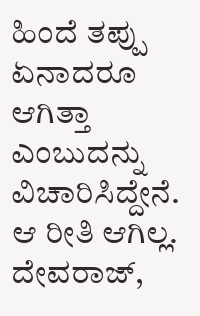ಹಿಂದೆ ತಪ್ಪು ಏನಾದರೂ ಆಗಿತ್ತಾ ಎಂಬುದನ್ನು ವಿಚಾರಿಸಿದ್ದೇನೆ. ಆ ರೀತಿ ಆಗಿಲ್ಲ. ದೇವರಾಜ್,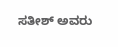ಸತೀಶ್ ಅವರು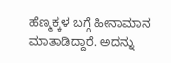ಹೆಣ್ಮಕ್ಕಳ ಬಗ್ಗೆ ಹೀನಾಮಾನ ಮಾತಾಡಿದ್ದಾರೆ. ಅದನ್ನು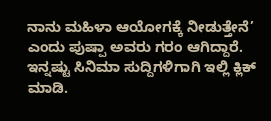ನಾನು ಮಹಿಳಾ ಆಯೋಗಕ್ಕೆ ನೀಡುತ್ತೇನೆ’ ಎಂದು ಪುಷ್ಪಾ ಅವರು ಗರಂ ಆಗಿದ್ದಾರೆ.
ಇನ್ನಷ್ಟು ಸಿನಿಮಾ ಸುದ್ದಿಗಳಿಗಾಗಿ ಇಲ್ಲಿ ಕ್ಲಿಕ್ ಮಾಡಿ.